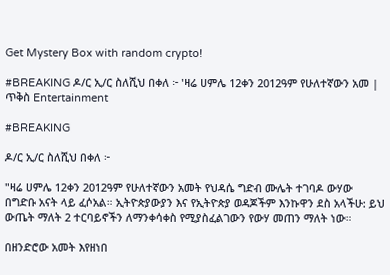Get Mystery Box with random crypto!

#BREAKING ዶ/ር ኢ/ር ስለሺህ በቀለ ፦ 'ዛሬ ሀምሌ 12ቀን 2012ዓም የሁለተኛውን አመ | ጥቅስ Entertainment

#BREAKING

ዶ/ር ኢ/ር ስለሺህ በቀለ ፦

"ዛሬ ሀምሌ 12ቀን 2012ዓም የሁለተኛውን አመት የህዳሴ ግድብ ሙሌት ተገባዶ ውሃው በግድቡ አናት ላይ ፈሶአል። ኢትዮጵያውያን እና የኢትዮጵያ ወዳጆችም እንኩዋን ደስ አላችሁ: ይህ ውጤት ማለት 2 ተርባይኖችን ለማንቀሳቀስ የሚያስፈልገውን የውሃ መጠን ማለት ነው።

በዘንድሮው አመት እየዘነበ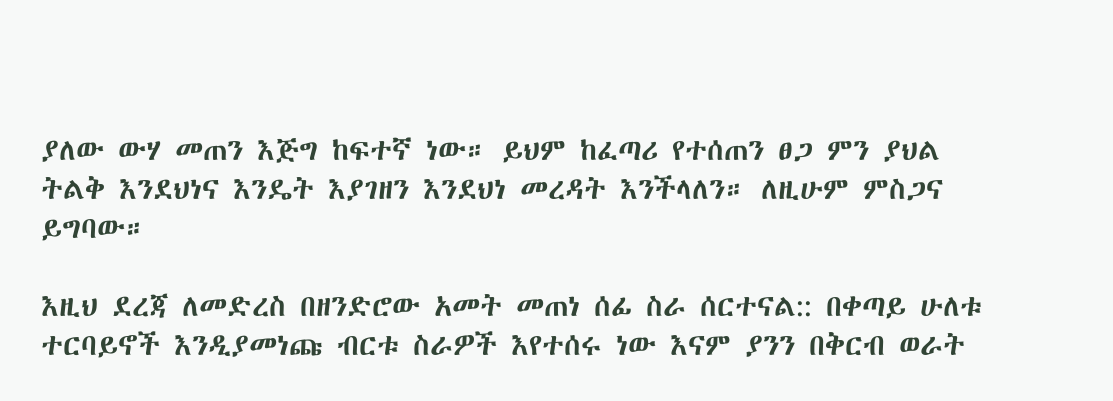ያለው ውሃ መጠን እጅግ ከፍተኛ ነው። ይህም ከፈጣሪ የተሰጠን ፀጋ ምን ያህል ትልቅ እንደህነና እንዴት እያገዘን እንደህነ መረዳት እንችላለን። ለዚሁም ምስጋና ይግባው።

እዚህ ደረጃ ለመድረስ በዘንድሮው አመት መጠነ ሰፊ ስራ ሰርተናል:: በቀጣይ ሁለቱ ተርባይኖች እንዲያመነጩ ብርቱ ስራዎች እየተሰሩ ነው እናም ያንን በቅርብ ወራት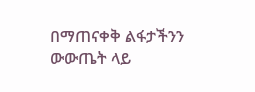በማጠናቀቅ ልፋታችንን ውውጤት ላይ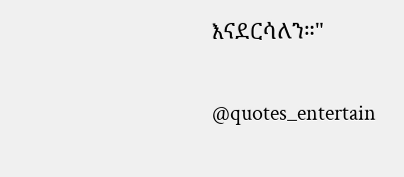እናደርሳለን።"

@quotes_entertain